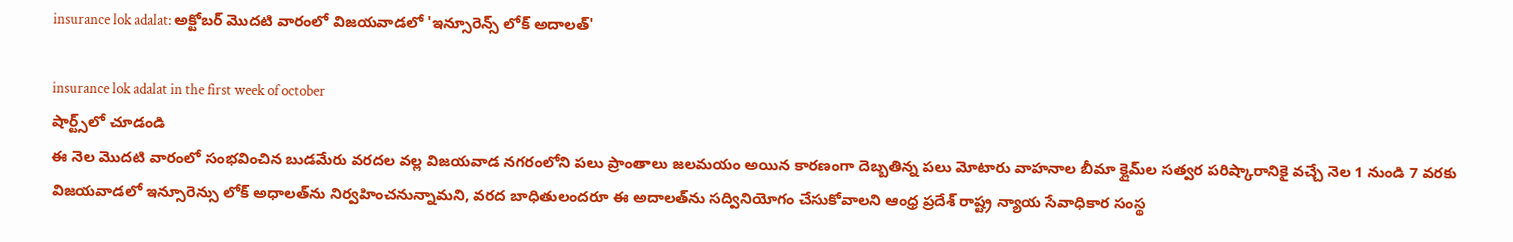insurance lok adalat: అక్టోబర్ మొదటి వారంలో విజయవాడలో 'ఇన్సూరెన్స్ లోక్ అదాలత్'

insurance lok adalat in the first week of october
షార్ట్స్‌లో చూడండి
ఈ నెల మొదటి వారంలో సంభవించిన బుడమేరు వరదల వల్ల విజయవాడ నగరంలోని పలు ప్రాంతాలు జలమయం అయిన కారణంగా దెబ్బతిన్న పలు మోటారు వాహనాల బీమా క్లైమ్‌ల సత్వర పరిష్కారానికై వచ్చే నెల 1 నుండి 7 వరకు విజయవాడలో ఇన్సూరెన్సు లోక్ అధాలత్‌ను నిర్వహించనున్నామని, వరద బాధితులందరూ ఈ అదాలత్‌ను సద్వినియోగం చేసుకోవాలని ఆంధ్ర ప్రదేశ్ రాష్ట్ర న్యాయ సేవాధికార సంస్థ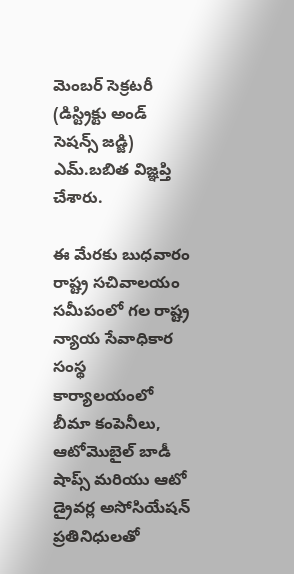మెంబర్ సెక్రటరీ (డిస్ట్రిక్టు అండ్ సెషన్స్ జడ్జి) ఎమ్.బబిత విజ్ఞప్తి చేశారు.

ఈ మేరకు బుధవారం రాష్ట్ర సచివాలయం సమీపంలో గల రాష్ట్ర న్యాయ సేవాధికార సంస్థ కార్యాలయంలో బీమా కంపెనీలు, ఆటోమొబైల్ బాడీ షాప్స్ మరియు ఆటో డ్రైవర్ల అసోసియేషన్ ప్రతినిధులతో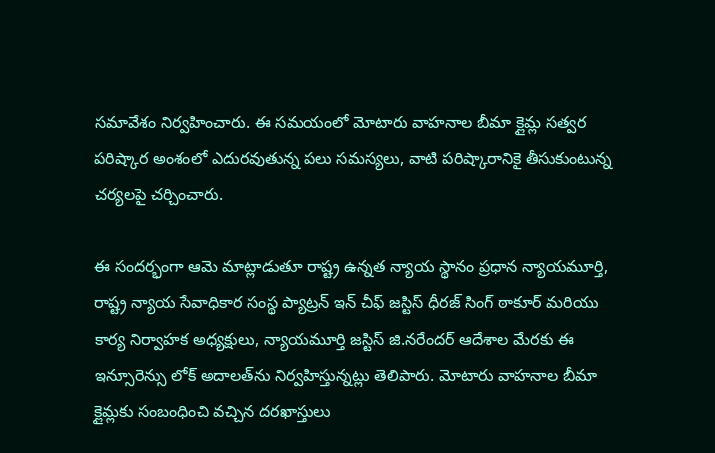సమావేశం నిర్వహించారు. ఈ సమయంలో మోటారు వాహనాల బీమా క్లైమ్ల సత్వర పరిష్కార అంశంలో ఎదురవుతున్న పలు సమస్యలు, వాటి పరిష్కారానికై తీసుకుంటున్న చర్యలపై చర్చించారు.

ఈ సందర్భంగా ఆమె మాట్లాడుతూ రాష్ట్ర ఉన్నత న్యాయ స్థానం ప్రధాన న్యాయమూర్తి, రాష్ట్ర న్యాయ సేవాధికార సంస్థ ప్యాట్రన్ ఇన్ చీఫ్ జస్టిస్ ధీరజ్ సింగ్ ఠాకూర్ మరియు కార్య నిర్వాహక అధ్యక్షులు, న్యాయమూర్తి జస్టిస్ జి.నరేందర్ ఆదేశాల మేరకు ఈ ఇన్సూరెన్సు లోక్ అదాలత్‌ను నిర్వహిస్తున్నట్లు తెలిపారు. మోటారు వాహనాల బీమా క్లైమ్లకు సంబంధించి వచ్చిన దరఖాస్తులు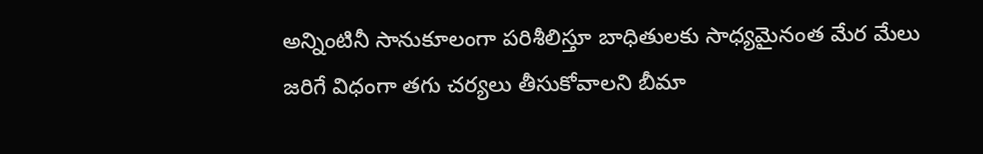అన్నింటినీ సానుకూలంగా పరిశీలిస్తూ బాధితులకు సాధ్యమైనంత మేర మేలు జరిగే విధంగా తగు చర్యలు తీసుకోవాలని బీమా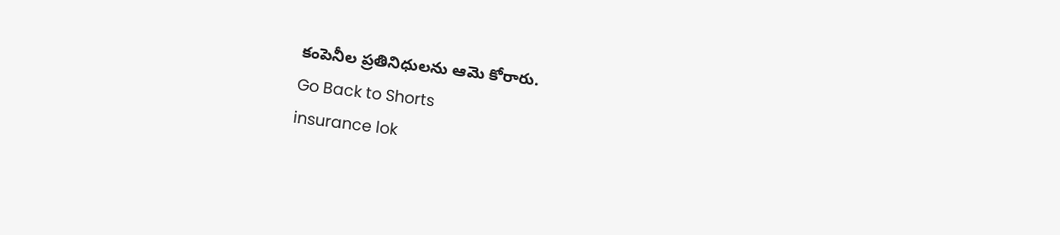కంపెనీల ప్రతినిధులను ఆమె కోరారు.
Go Back to Shorts
insurance lok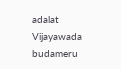adalat
Vijayawada
budameru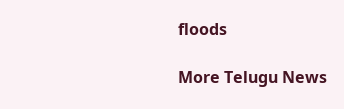floods

More Telugu News